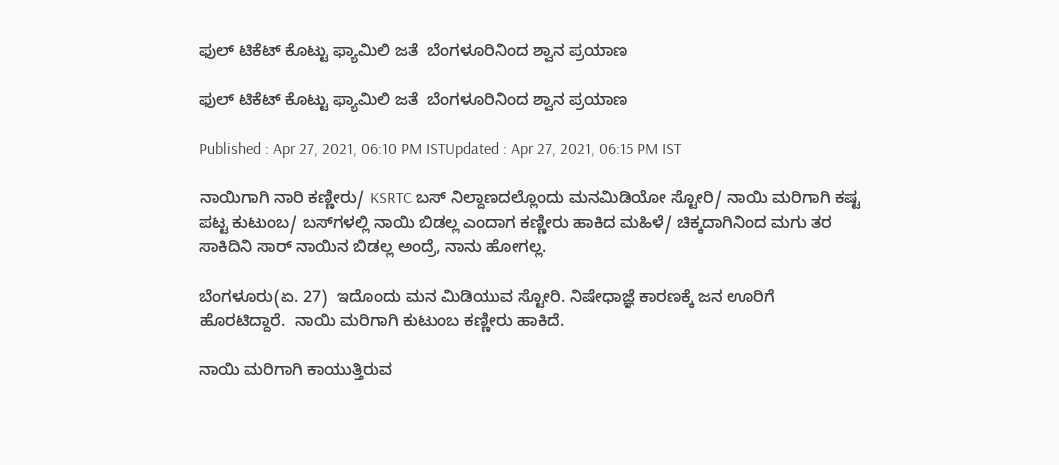ಫುಲ್ ಟಿಕೆಟ್ ಕೊಟ್ಟು ಫ್ಯಾಮಿಲಿ ಜತೆ  ಬೆಂಗಳೂರಿನಿಂದ ಶ್ವಾನ ಪ್ರಯಾಣ

ಫುಲ್ ಟಿಕೆಟ್ ಕೊಟ್ಟು ಫ್ಯಾಮಿಲಿ ಜತೆ  ಬೆಂಗಳೂರಿನಿಂದ ಶ್ವಾನ ಪ್ರಯಾಣ

Published : Apr 27, 2021, 06:10 PM ISTUpdated : Apr 27, 2021, 06:15 PM IST

ನಾಯಿಗಾಗಿ ನಾರಿ ಕಣ್ಣೀರು/ KSRTC ಬಸ್ ನಿಲ್ದಾಣದಲ್ಲೊಂದು ಮನಮಿಡಿಯೋ ಸ್ಟೋರಿ/ ನಾಯಿ ಮರಿಗಾಗಿ ಕಷ್ಟ ಪಟ್ಟ ಕುಟುಂಬ/ ಬಸ್‌ಗಳಲ್ಲಿ ನಾಯಿ ಬಿಡಲ್ಲ ಎಂದಾಗ ಕಣ್ಣೀರು ಹಾಕಿದ ಮಹಿಳೆ/ ಚಿಕ್ಕದಾಗಿನಿಂದ ಮಗು ತರ ಸಾಕಿದಿನಿ ಸಾರ್ ನಾಯಿನ ಬಿಡಲ್ಲ ಅಂದ್ರೆ, ನಾನು ಹೋಗಲ್ಲ.

ಬೆಂಗಳೂರು(ಏ. 27)  ಇದೊಂದು ಮನ ಮಿಡಿಯುವ ಸ್ಟೋರಿ. ನಿಷೇಧಾಜ್ಞೆ ಕಾರಣಕ್ಕೆ ಜನ ಊರಿಗೆ ಹೊರಟಿದ್ದಾರೆ.  ನಾಯಿ ಮರಿಗಾಗಿ ಕುಟುಂಬ ಕಣ್ಣೀರು ಹಾಕಿದೆ.

ನಾಯಿ ಮರಿಗಾಗಿ ಕಾಯುತ್ತಿರುವ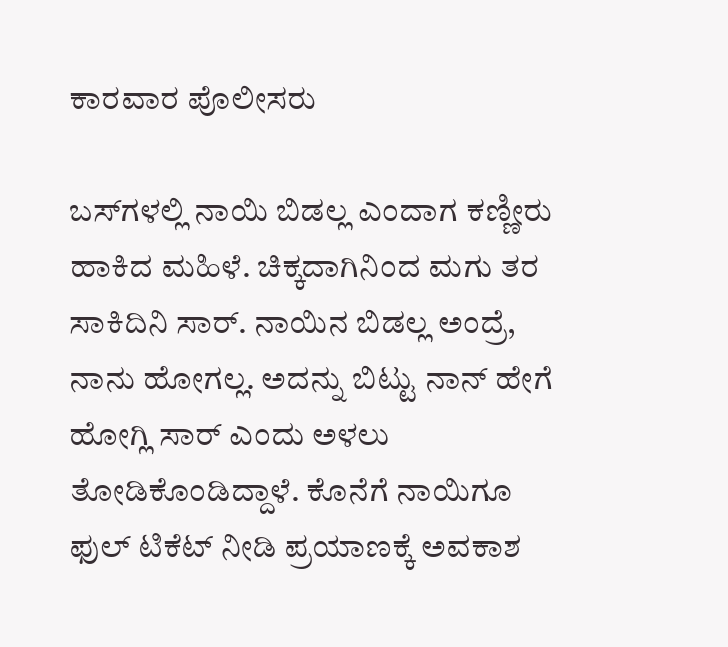ಕಾರವಾರ ಪೊಲೀಸರು

ಬಸ್‌ಗಳಲ್ಲಿ ನಾಯಿ ಬಿಡಲ್ಲ ಎಂದಾಗ ಕಣ್ಣೀರು ಹಾಕಿದ ಮಹಿಳೆ. ಚಿಕ್ಕದಾಗಿನಿಂದ ಮಗು ತರ ಸಾಕಿದಿನಿ ಸಾರ್. ನಾಯಿನ ಬಿಡಲ್ಲ ಅಂದ್ರೆ, ನಾನು ಹೋಗಲ್ಲ. ಅದನ್ನು ಬಿಟ್ಟು ನಾನ್ ಹೇಗೆ ಹೋಗ್ಲಿ ಸಾರ್ ಎಂದು ಅಳಲು ತೋಡಿಕೊಂಡಿದ್ದಾಳೆ. ಕೊನೆಗೆ ನಾಯಿಗೂ ಫುಲ್ ಟಿಕೆಟ್ ನೀಡಿ ಪ್ರಯಾಣಕ್ಕೆ ಅವಕಾಶ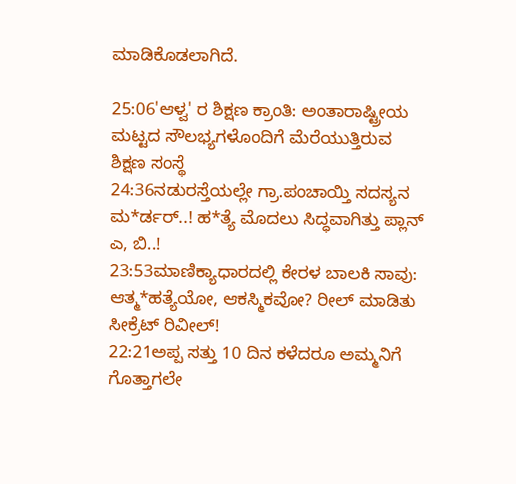ಮಾಡಿಕೊಡಲಾಗಿದೆ.

25:06'ಆಳ್ವ' ರ ಶಿಕ್ಷಣ ಕ್ರಾಂತಿ: ಅಂತಾರಾಷ್ಟ್ರೀಯ ಮಟ್ಟದ ಸೌಲಭ್ಯಗಳೊಂದಿಗೆ ಮೆರೆಯುತ್ತಿರುವ ಶಿಕ್ಷಣ ಸಂಸ್ಥೆ
24:36ನಡುರಸ್ತೆಯಲ್ಲೇ ಗ್ರಾ.ಪಂಚಾಯ್ತಿ ಸದಸ್ಯನ ಮ*ರ್ಡರ್..! ಹ*ತ್ಯೆ ಮೊದಲು ಸಿದ್ಧವಾಗಿತ್ತು ಪ್ಲಾನ್‌ ಎ, ಬಿ..!
23:53ಮಾಣಿಕ್ಯಾಧಾರದಲ್ಲಿ ಕೇರಳ ಬಾಲಕಿ ಸಾವು: ಆತ್ಮ*ಹತ್ಯೆಯೋ, ಆಕಸ್ಮಿಕವೋ? ರೀಲ್ ಮಾಡಿತು ಸೀಕ್ರೆಟ್ ರಿವೀಲ್!
22:21ಅಪ್ಪ ಸತ್ತು 10 ದಿನ ಕಳೆದರೂ ಅಮ್ಮನಿಗೆ ಗೊತ್ತಾಗಲೇ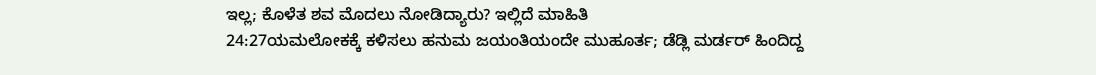ಇಲ್ಲ; ಕೊಳೆತ ಶವ ಮೊದಲು ನೋಡಿದ್ಯಾರು? ಇಲ್ಲಿದೆ ಮಾಹಿತಿ
24:27ಯಮಲೋಕಕ್ಕೆ ಕಳಿಸಲು ಹನುಮ ಜಯಂತಿಯಂದೇ ಮುಹೂರ್ತ; ಡೆಡ್ಲಿ ಮರ್ಡರ್ ಹಿಂದಿದ್ದ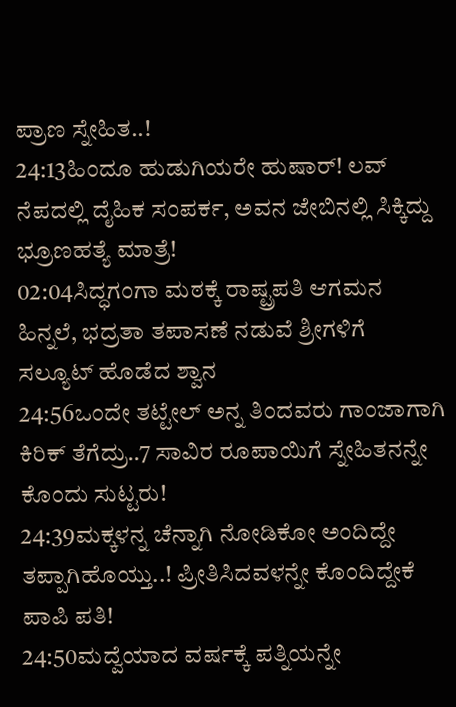ಪ್ರಾಣ ಸ್ನೇಹಿತ..!
24:13ಹಿಂದೂ ಹುಡುಗಿಯರೇ ಹುಷಾರ್! ಲವ್ ನೆಪದಲ್ಲಿ ದೈಹಿಕ ಸಂಪರ್ಕ, ಅವನ ಜೇಬಿನಲ್ಲಿ ಸಿಕ್ಕಿದ್ದು ಭ್ರೂಣಹತ್ಯೆ ಮಾತ್ರೆ!
02:04ಸಿದ್ಧಗಂಗಾ ಮಠಕ್ಕೆ ರಾಷ್ಟ್ರಪತಿ ಆಗಮನ ಹಿನ್ನಲೆ, ಭದ್ರತಾ ತಪಾಸಣೆ ನಡುವೆ ಶ್ರೀಗಳಿಗೆ ಸಲ್ಯೂಟ್ ಹೊಡೆದ ಶ್ವಾನ
24:56ಒಂದೇ ತಟ್ಟೇಲ್‌ ಅನ್ನ ತಿಂದವರು ಗಾಂಜಾಗಾಗಿ ಕಿರಿಕ್‌ ತೆಗೆದ್ರು..7 ಸಾವಿರ ರೂಪಾಯಿಗೆ ಸ್ನೇಹಿತನನ್ನೇ ಕೊಂದು ಸುಟ್ಟರು!
24:39ಮಕ್ಕಳನ್ನ ಚೆನ್ನಾಗಿ ನೋಡಿಕೋ ಅಂದಿದ್ದೇ ತಪ್ಪಾಗಿಹೊಯ್ತು..! ಪ್ರೀತಿಸಿದವಳನ್ನೇ ಕೊಂದಿದ್ದೇಕೆ ಪಾಪಿ ಪತಿ!
24:50ಮದ್ವೆಯಾದ ವರ್ಷಕ್ಕೆ ಪತ್ನಿಯನ್ನೇ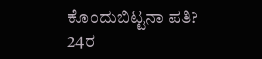ಕೊಂದುಬಿಟ್ಟನಾ ಪತಿ? 24ರ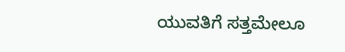ಯುವತಿಗೆ ಸತ್ತಮೇಲೂ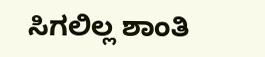ಸಿಗಲಿಲ್ಲ ಶಾಂತಿ